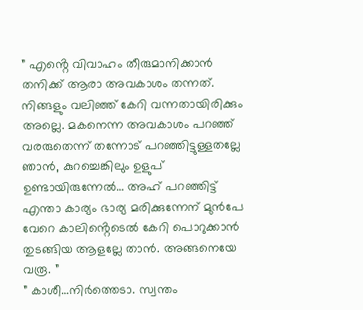” എൻ്റെ വിവാഹം തീരുമാനിക്കാൻ തനിക്ക് ആരാ അവകാശം തന്നത്. നിങ്ങളും വലിഞ്ഞ് കേറി വന്നതായിരിക്കും അല്ലെ. മകനെന്ന അവകാശം പറഞ്ഞ് വരരുതെന്ന് തന്നോട് പറഞ്ഞിട്ടുള്ളതല്ലേ ഞാൻ, കുറച്ചെങ്കിലും ഉളുപ് ഉണ്ടായിരുന്നേൽ… അഹ് പറഞ്ഞിട്ട് എന്താ കാര്യം ഭാര്യ മരിക്കുന്നേന് മുൻപേ വേറെ കാലിൻ്റെടെൽ കേറി പൊറുക്കാൻ തുടങ്ങിയ ആളല്ലേ താൻ. അങ്ങനെയേ വരൂ. ”
” കാശീ…നിർത്തെടാ. സ്വന്തം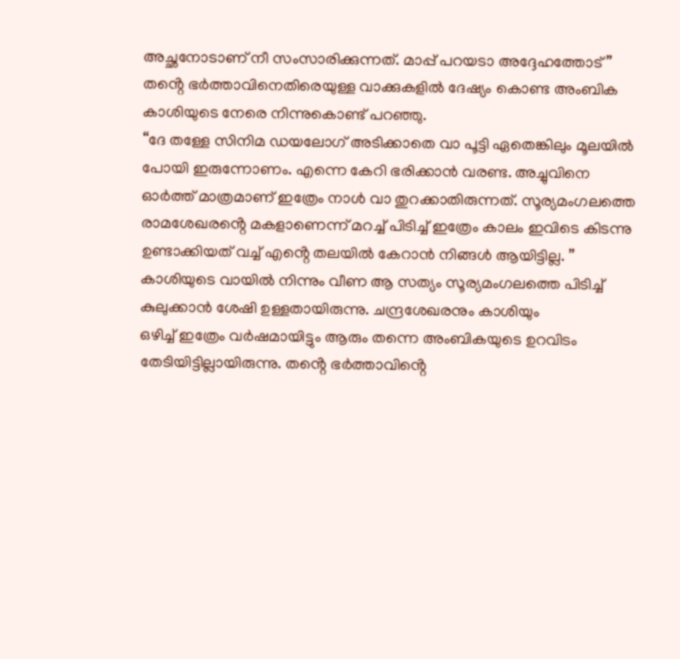അച്ഛനോടാണ് നീ സംസാരിക്കുന്നത്. മാപ്പ് പറയടാ അദ്ദേഹത്തോട്”
തൻ്റെ ഭർത്താവിനെതിരെയുള്ള വാക്കുകളിൽ ദേഷ്യം കൊണ്ട അംബിക കാശിയുടെ നേരെ നിന്നുകൊണ്ട് പറഞ്ഞു.
“ദേ തള്ളേ സിനിമ ഡയലോഗ് അടിക്കാതെ വാ പൂട്ടി ഏതെങ്കിലും മൂലയിൽ പോയി ഇരുന്നോണം. എന്നെ കേറി ഭരിക്കാൻ വരണ്ട. അച്ചുവിനെ ഓർത്ത് മാത്രമാണ് ഇത്രേം നാൾ വാ തുറക്കാതിരുന്നത്. സൂര്യമംഗലത്തെ രാമശേഖരൻ്റെ മകളാണെന്ന് മറച്ച് പിടിച്ച് ഇത്രേം കാലം ഇവിടെ കിടന്നു ഉണ്ടാക്കിയത് വച്ച് എൻ്റെ തലയിൽ കേറാൻ നിങ്ങൾ ആയിട്ടില്ല. ”
കാശിയുടെ വായിൽ നിന്നും വീണ ആ സത്യം സൂര്യമംഗലത്തെ പിടിച്ച് കുലുക്കാൻ ശേഷി ഉള്ളതായിരുന്നു. ചന്ദ്രശേഖരനും കാശിയും
ഒഴിച്ച് ഇത്രേം വർഷമായിട്ടും ആരും തന്നെ അംബികയുടെ ഉറവിടം തേടിയിട്ടില്ലായിരുന്നു. തൻ്റെ ഭർത്താവിൻ്റെ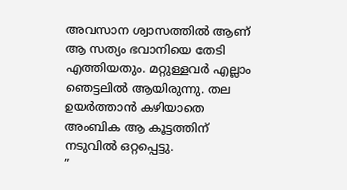അവസാന ശ്വാസത്തിൽ ആണ് ആ സത്യം ഭവാനിയെ തേടി എത്തിയതും. മറ്റുള്ളവർ എല്ലാം ഞെട്ടലിൽ ആയിരുന്നു. തല ഉയർത്താൻ കഴിയാതെ അംബിക ആ കൂട്ടത്തിന് നടുവിൽ ഒറ്റപ്പെട്ടു.
”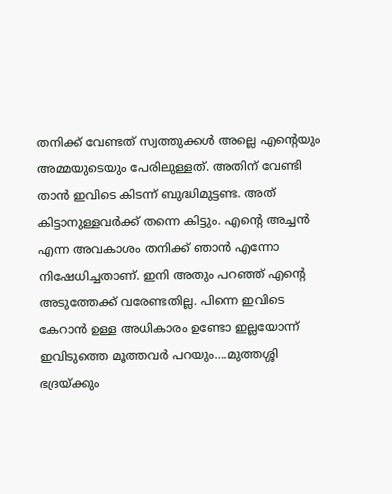തനിക്ക് വേണ്ടത് സ്വത്തുക്കൾ അല്ലെ എൻ്റെയും അമ്മയുടെയും പേരിലുള്ളത്. അതിന് വേണ്ടി താൻ ഇവിടെ കിടന്ന് ബുദ്ധിമുട്ടണ്ട. അത് കിട്ടാനുള്ളവർക്ക് തന്നെ കിട്ടും. എൻ്റെ അച്ചൻ എന്ന അവകാശം തനിക്ക് ഞാൻ എന്നോ നിഷേധിച്ചതാണ്. ഇനി അതും പറഞ്ഞ് എൻ്റെ അടുത്തേക്ക് വരേണ്ടതില്ല. പിന്നെ ഇവിടെ കേറാൻ ഉള്ള അധികാരം ഉണ്ടോ ഇല്ലയോന്ന് ഇവിടുത്തെ മൂത്തവർ പറയും….മുത്തശ്ശി ഭദ്രയ്ക്കും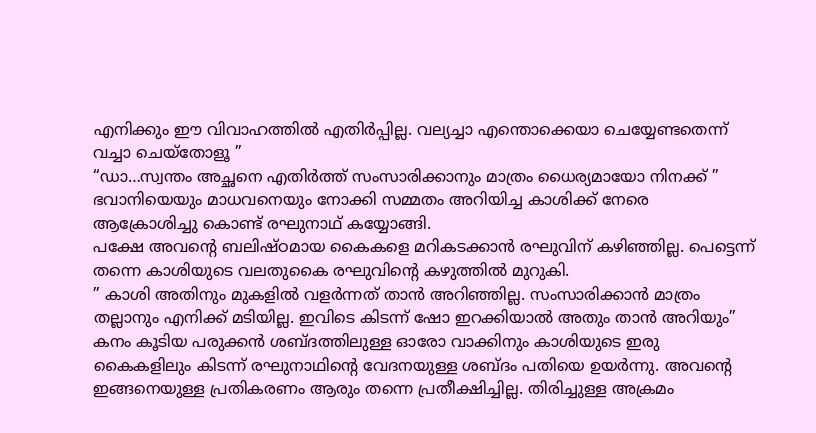എനിക്കും ഈ വിവാഹത്തിൽ എതിർപ്പില്ല. വല്യച്ചാ എന്തൊക്കെയാ ചെയ്യേണ്ടതെന്ന് വച്ചാ ചെയ്തോളൂ ”
“ഡാ…സ്വന്തം അച്ഛനെ എതിർത്ത് സംസാരിക്കാനും മാത്രം ധൈര്യമായോ നിനക്ക് ”
ഭവാനിയെയും മാധവനെയും നോക്കി സമ്മതം അറിയിച്ച കാശിക്ക് നേരെ ആക്രോശിച്ചു കൊണ്ട് രഘുനാഥ് കയ്യോങ്ങി.
പക്ഷേ അവൻ്റെ ബലിഷ്ഠമായ കൈകളെ മറികടക്കാൻ രഘുവിന് കഴിഞ്ഞില്ല. പെട്ടെന്ന് തന്നെ കാശിയുടെ വലതുകൈ രഘുവിൻ്റെ കഴുത്തിൽ മുറുകി.
” കാശി അതിനും മുകളിൽ വളർന്നത് താൻ അറിഞ്ഞില്ല. സംസാരിക്കാൻ മാത്രം തല്ലാനും എനിക്ക് മടിയില്ല. ഇവിടെ കിടന്ന് ഷോ ഇറക്കിയാൽ അതും താൻ അറിയും”
കനം കൂടിയ പരുക്കൻ ശബ്ദത്തിലുള്ള ഓരോ വാക്കിനും കാശിയുടെ ഇരു കൈകളിലും കിടന്ന് രഘുനാഥിൻ്റെ വേദനയുള്ള ശബ്ദം പതിയെ ഉയർന്നു. അവൻ്റെ ഇങ്ങനെയുള്ള പ്രതികരണം ആരും തന്നെ പ്രതീക്ഷിച്ചില്ല. തിരിച്ചുള്ള അക്രമം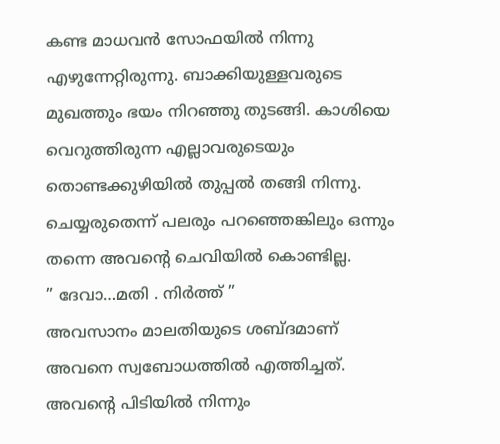കണ്ട മാധവൻ സോഫയിൽ നിന്നു എഴുന്നേറ്റിരുന്നു. ബാക്കിയുള്ളവരുടെ മുഖത്തും ഭയം നിറഞ്ഞു തുടങ്ങി. കാശിയെ വെറുത്തിരുന്ന എല്ലാവരുടെയും തൊണ്ടക്കുഴിയിൽ തുപ്പൽ തങ്ങി നിന്നു. ചെയ്യരുതെന്ന് പലരും പറഞ്ഞെങ്കിലും ഒന്നും തന്നെ അവൻ്റെ ചെവിയിൽ കൊണ്ടില്ല.
” ദേവാ…മതി . നിർത്ത് ”
അവസാനം മാലതിയുടെ ശബ്ദമാണ് അവനെ സ്വബോധത്തിൽ എത്തിച്ചത്. അവൻ്റെ പിടിയിൽ നിന്നും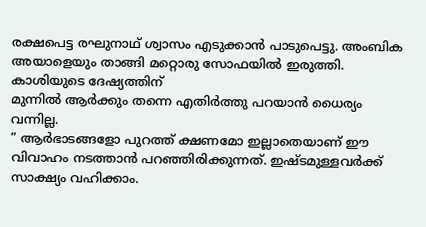രക്ഷപെട്ട രഘുനാഥ് ശ്വാസം എടുക്കാൻ പാടുപെട്ടു. അംബിക അയാളെയും താങ്ങി മറ്റൊരു സോഫയിൽ ഇരുത്തി. കാശിയുടെ ദേഷ്യത്തിന്
മുന്നിൽ ആർക്കും തന്നെ എതിർത്തു പറയാൻ ധൈര്യം വന്നില്ല.
” ആർഭാടങ്ങളോ പുറത്ത് ക്ഷണമോ ഇല്ലാതെയാണ് ഈ വിവാഹം നടത്താൻ പറഞ്ഞിരിക്കുന്നത്. ഇഷ്ടമുള്ളവർക്ക് സാക്ഷ്യം വഹിക്കാം.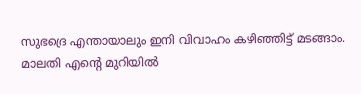സുഭദ്രെ എന്തായാലും ഇനി വിവാഹം കഴിഞ്ഞിട്ട് മടങ്ങാം. മാലതി എൻ്റെ മുറിയിൽ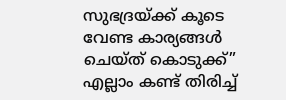സുഭദ്രയ്ക്ക് കൂടെ വേണ്ട കാര്യങ്ങൾ ചെയ്ത് കൊടുക്ക്”
എല്ലാം കണ്ട് തിരിച്ച്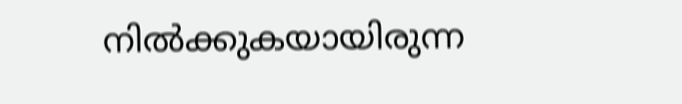നിൽക്കുകയായിരുന്ന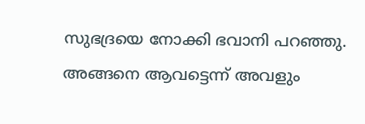സുഭദ്രയെ നോക്കി ഭവാനി പറഞ്ഞു. അങ്ങനെ ആവട്ടെന്ന് അവളും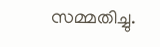സമ്മതിച്ചു.